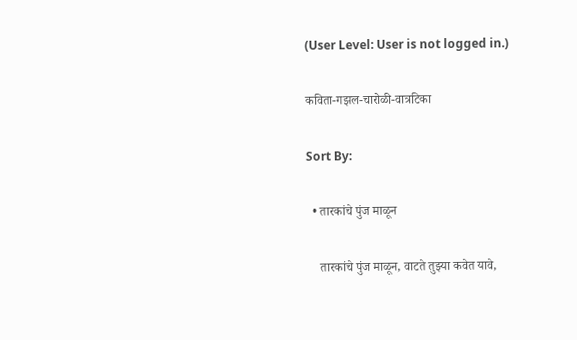(User Level: User is not logged in.)

कविता-गझल-चारोळी-वात्रटिका

Sort By:

  • तारकांचे पुंज माळून

    तारकांचे पुंज माळून, वाटते तुझ्या कवेत यावे,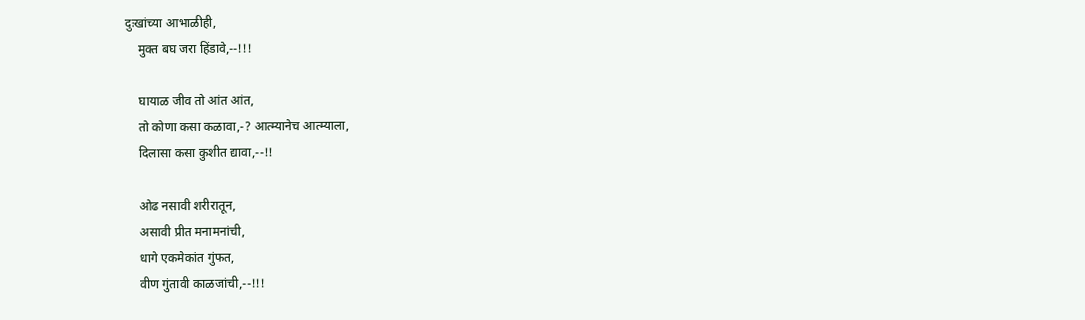दुःखांच्या आभाळीही,
    मुक्त बघ जरा हिंडावे,--!!!

    घायाळ जीव तो आंत आंत,
    तो कोणा कसा कळावा,-? आत्म्यानेच आत्म्याला,
    दिलासा कसा कुशीत द्यावा,--!!

    ओढ नसावी शरीरातून,
    असावी प्रीत मनामनांची,
    धागे एकमेकांत गुंफत,
    वीण गुंतावी काळजांची,--!!!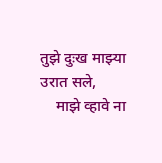तुझे दुःख माझ्या उरात सले,
    माझे व्हावे ना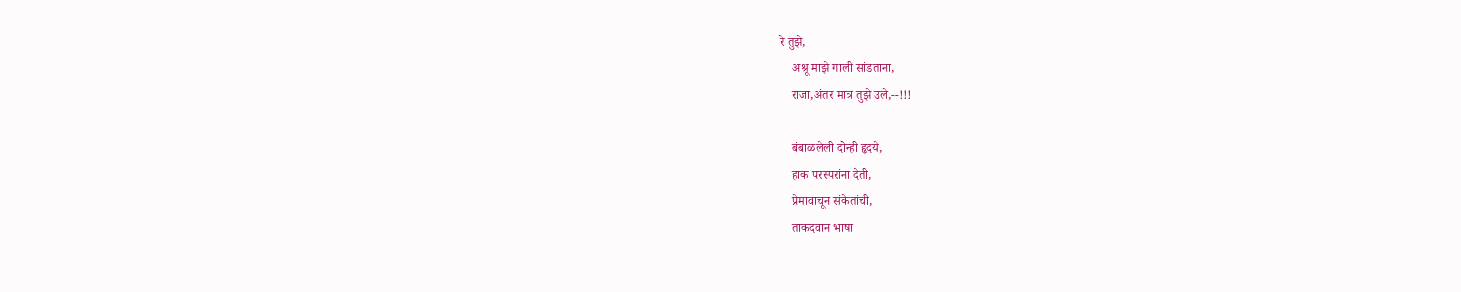रे तुझे,
    अश्रू माझे गाली सांडताना,
    राजा,अंतर मात्र तुझे उले,--!!!

    बंबाळलेली दोन्ही हृदये,
    हाक परस्परांना देती,
    प्रेमावाचून संकेतांची,
    ताकदवान भाषा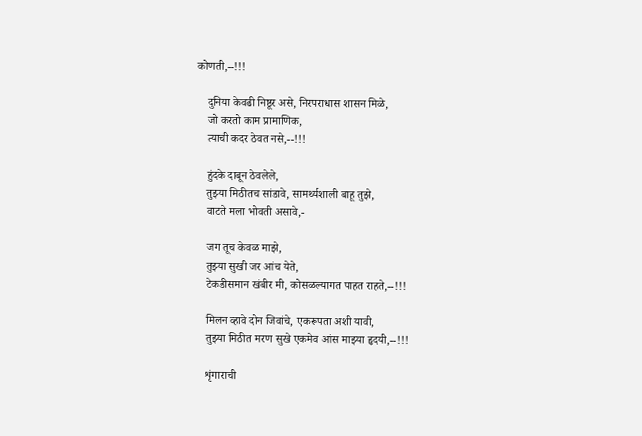कोणती,--!!!

    दुनिया केवढी निष्ठूर असे, निरपराधास शासन मिळे,
    जो करतो काम प्रामाणिक,
    त्याची कदर ठेवत नसे,--!!!

    हुंदके दाबून ठेवलेले,
    तुझ्या मिठीतच सांडावे, सामर्थ्यशाली बाहू तुझे,
    वाटते मला भोवती असावे,-

    जग तूच केवळ माझे,
    तुझ्या सुखी जर आंच येते,
    टेकडीसमान खंबीर मी, कोसळल्यागत पाहत राहते,--!!!

    मिलन व्हावे दोन जिवांचे, एकरूपता अशी यावी,
    तुझ्या मिठीत मरण सुखे एकमेव आंस माझ्या हृदयी,--!!!

    शृंगाराची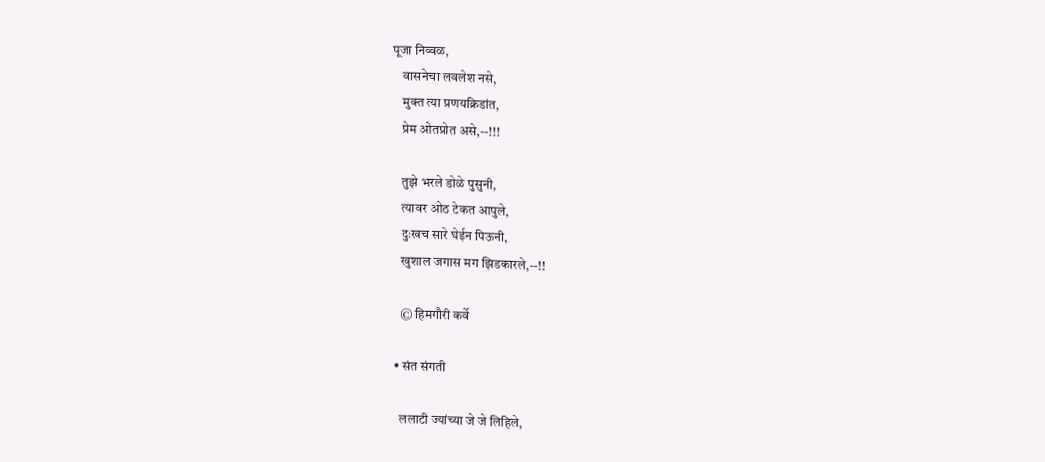पूजा निव्वळ,
    वासनेचा लवलेश नसे,
    मुक्त त्या प्रणयक्रिडांत,
    प्रेम ओतप्रोत असे,--!!!

    तुझे भरले डोळे पुसुनी,
    त्यावर ओठ टेकत आपुले,
    दुःखच सारे घेईन पिऊनी,
    खुशाल जगास मग झिडकारले,--!!

    © हिमगौरी कर्वे

  • संत संगती

    ललाटी ज्यांच्या जे जे लिहिले,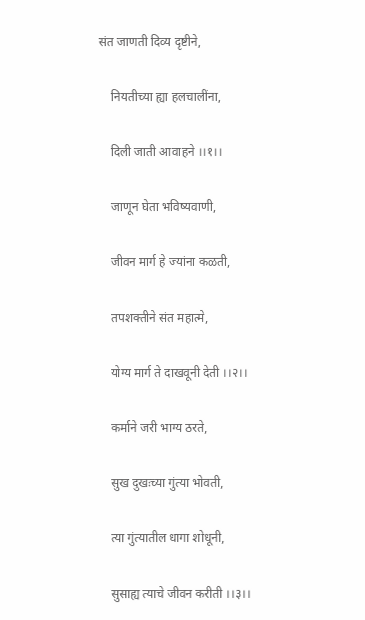संत जाणती दिव्य दृष्टीने,

    नियतीच्या ह्या हलचालींना,

    दिली जाती आवाहने ।।१।।

    जाणून घेता भविष्यवाणी,

    जीवन मार्ग हे ज्यांना कळती,

    तपशक्तीने संत महात्मे,

    योग्य मार्ग ते दाखवूनी देती ।।२।।

    कर्माने जरी भाग्य ठरते,

    सुख दुखःच्या गुंत्या भोवती,

    त्या गुंत्यातील धागा शोधूनी,

    सुसाह्य त्याचे जीवन करीती ।।३।।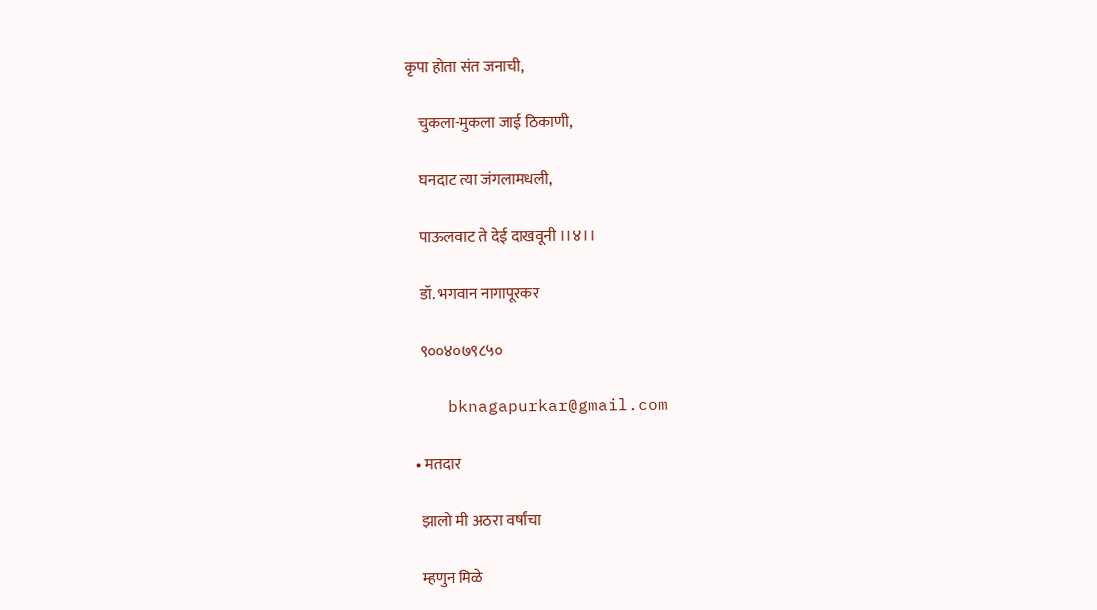कृपा होता संत जनाची,

    चुकला-मुकला जाई ठिकाणी,

    घनदाट त्या जंगलामधली,

    पाऊलवाट ते देई दाखवूनी ।।४।।

    डॉ. भगवान नागापूरकर

    ९००४०७९८५०

    bknagapurkar@gmail.com

  • मतदार

    झालो मी अठरा वर्षांचा

    म्हणुन मिळे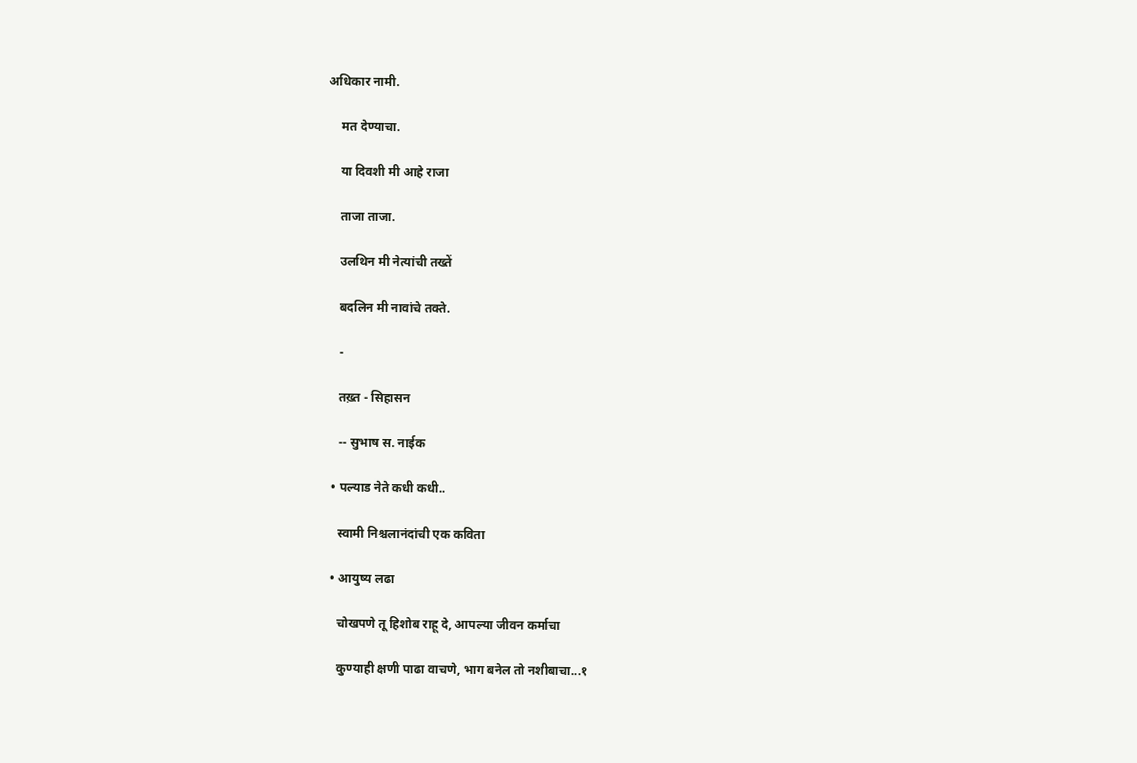अधिकार नामी.

    मत देण्याचा.

    या दिवशी मी आहे राजा

    ताजा ताजा.

    उलथिन मी नेत्यांची तख्तें

    बदलिन मी नावांचे तक्ते.

    -

    तख़्त - सिहासन

    -- सुभाष स. नाईक

  • पल्याड नेते कधी कधी..

    स्वामी निश्चलानंदांची एक कविता

  • आयुष्य लढा

    चोखपणे तू हिशोब राहू दे, आपल्या जीवन कर्माचा

    कुण्याही क्षणी पाढा वाचणे, भाग बनेल तो नशीबाचा...१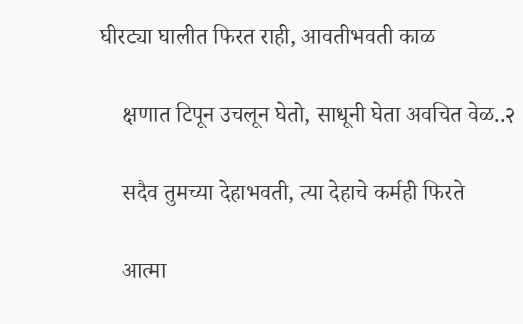घीरट्या घालीत फिरत राही, आवतीभवती काळ

    क्षणात टिपून उचलून घेतो, साधूनी घेता अवचित वेळ..२

    सदैव तुमच्या देहाभवती, त्या देहाचे कर्मही फिरते

    आत्मा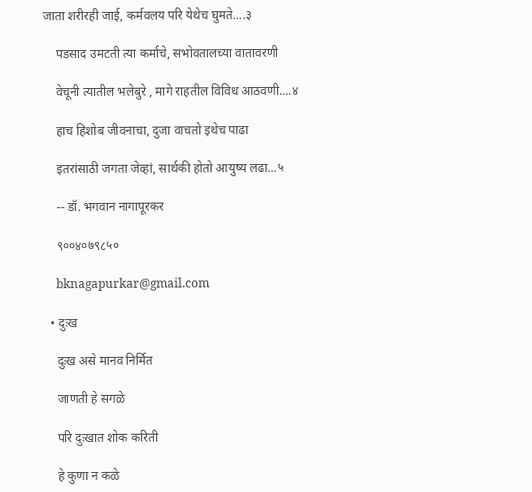जाता शरीरही जाई, कर्मवलय परि येथेच घुमते....३

    पडसाद उमटती त्या कर्माचे, सभोवतालच्या वातावरणी

    वेचूनी त्यातील भलेबुरे , मागे राहतील विविध आठवणी....४

    हाच हिशोब जीवनाचा, दुजा वाचतो इथेच पाढा

    इतरांसाठी जगता जेव्हां, सार्थकी होतो आयुष्य लढा...५

    -- डॉ. भगवान नागापूरकर

    ९००४०७९८५०

    bknagapurkar@gmail.com

  • दुःख

    दुःख असे मानव निर्मित

    जाणती हे सगळे

    परि दुःखात शोक करिती

    हे कुणा न कळे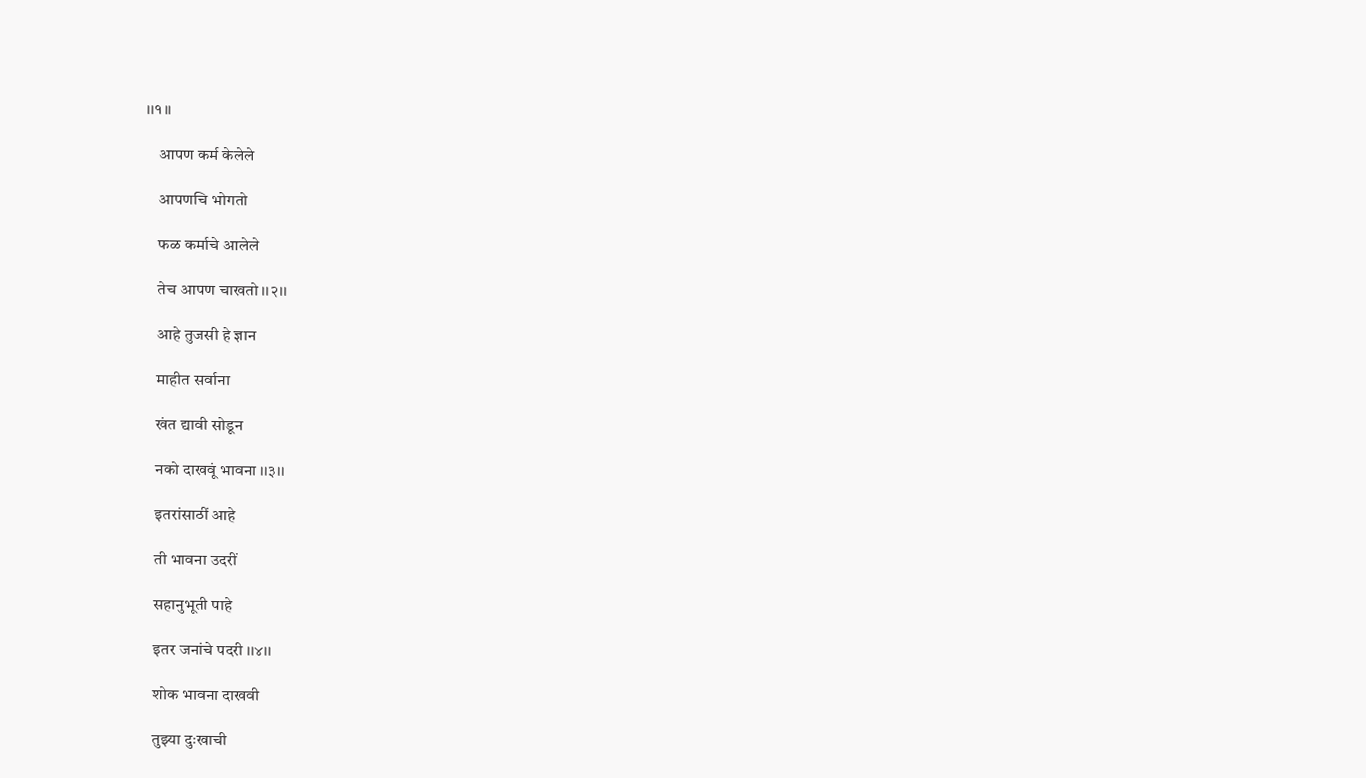।।१।।

    आपण कर्म केलेले

    आपणचि भोगतो

    फळ कर्माचे आलेले

    तेच आपण चाखतो ।।२।।

    आहे तुजसी हे ज्ञान

    माहीत सर्वाना

    खंत द्यावी सोडून

    नको दाखवूं भावना ।।३।।

    इतरांसाठीं आहे

    ती भावना उदरीं

    सहानुभूती पाहे

    इतर जनांचे पदरी ।।४।।

    शोक भावना दाखवी

    तुझ्या दुःखाची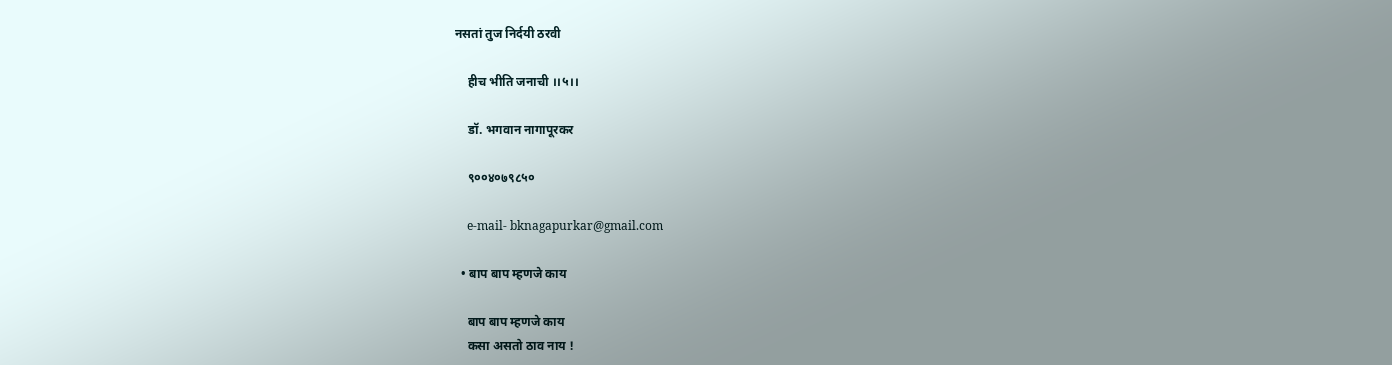नसतां तुज निर्दयी ठरवी

    हीच भीति जनाची ।।५।।

    डॉ. भगवान नागापूरकर

    ९००४०७९८५०

    e-mail- bknagapurkar@gmail.com

  • बाप बाप म्हणजे काय

    बाप बाप म्हणजे काय
    कसा असतो ठाव नाय !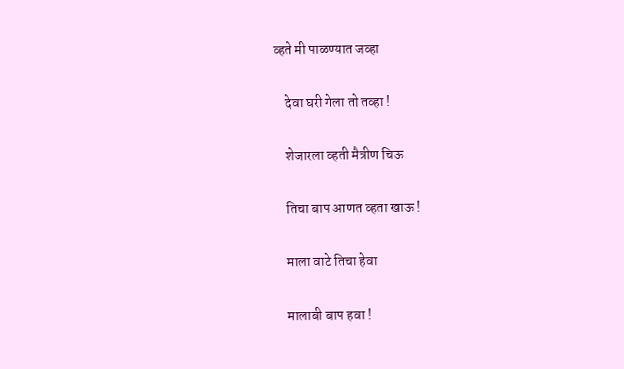व्हते मी पाळण्यात जव्हा

    देवा घरी गेला तो तव्हा !

    शेजारला व्हती मैत्रीण चिऊ

    तिचा बाप आणत व्हता खाऊ !

    माला वाटे तिचा हेवा

    मालाबी बाप हवा !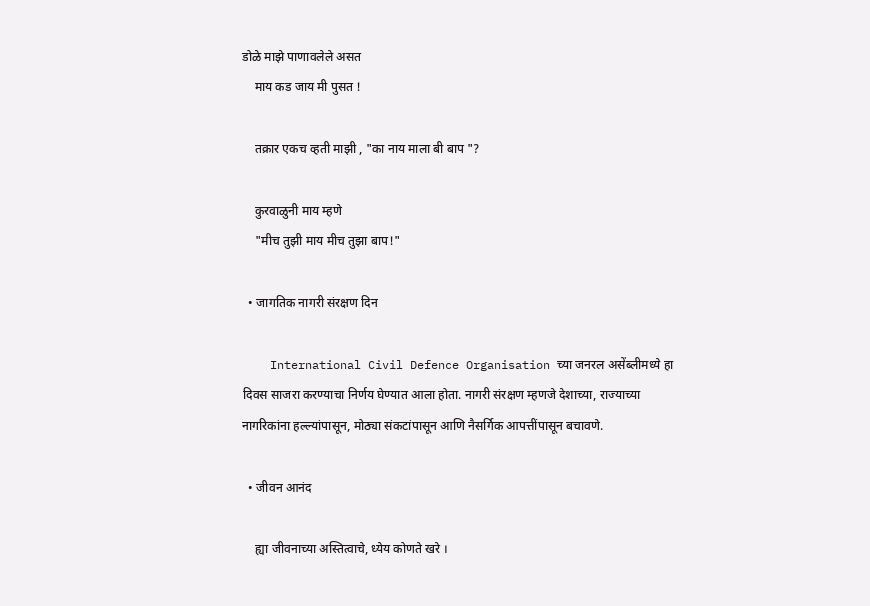डोळे माझे पाणावलेले असत
    माय कड जाय मी पुसत !

    तक्रार एकच व्हती माझी , "का नाय माला बी बाप "?

    कुरवाळुनी माय म्हणे
    "मीच तुझी माय मीच तुझा बाप!"

  • जागतिक नागरी संरक्षण दिन

    International Civil Defence Organisation च्या जनरल असेंब्लीमध्ये हा दिवस साजरा करण्याचा निर्णय घेण्यात आला होता. नागरी संरक्षण म्हणजे देशाच्या, राज्याच्या नागरिकांना हल्ल्यांपासून, मोठ्या संकटांपासून आणि नैसर्गिक आपत्तींपासून बचावणे.

  • जीवन आनंद

    ह्या जीवनाच्या अस्तित्वाचे, ध्येय कोणते खरे ।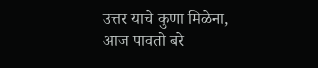उत्तर याचे कुणा मिळेना, आज पावतो बरे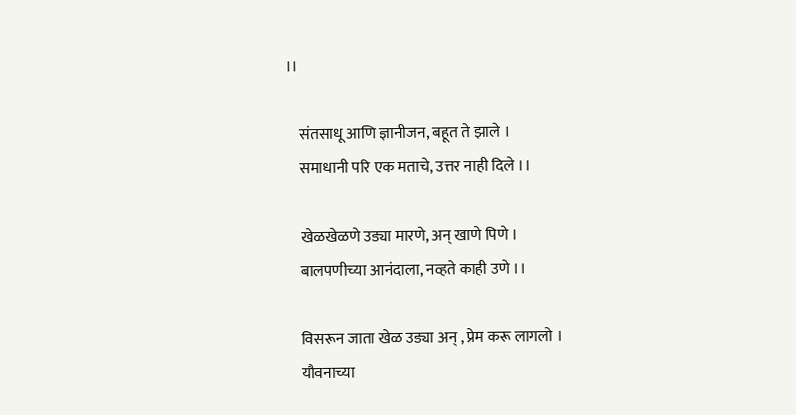।।

    संतसाधू आणि ज्ञानीजन, बहूत ते झाले ।
    समाधानी परि एक मताचे, उत्तर नाही दिले ।।

    खेळखेळणे उड्या मारणे, अन् खाणे पिणे ।
    बालपणीच्या आनंदाला, नव्हते काही उणे ।।

    विसरून जाता खेळ उड्या अन् , प्रेम करू लागलो ।
    यौवनाच्या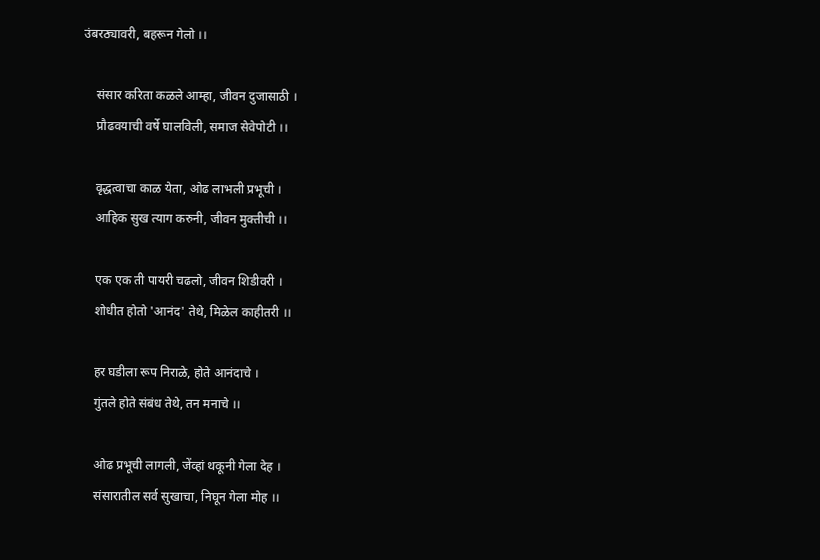उंबरठ्यावरी, बहरून गेलो ।।

    संसार करिता कळले आम्हा, जीवन दुजासाठी ।
    प्रौढवयाची वर्षे घालविली, समाज सेवेपोटी ।।

    वृद्धत्वाचा काळ येता, ओढ लाभली प्रभूची ।
    आहिक सुख त्याग करुनी, जीवन मुक्तीची ।।

    एक एक ती पायरी चढलो, जीवन शिडीवरी ।
    शोधीत होतो 'आनंद' तेथे, मिळेल काहीतरी ।।

    हर घडीला रूप निराळे, होते आनंदाचे ।
    गुंतले होते संबंध तेथे, तन मनाचे ।।

    ओढ प्रभूची लागली, जेंव्हां थकूनी गेला देह ।
    संसारातील सर्व सुखाचा, निघून गेला मोह ।।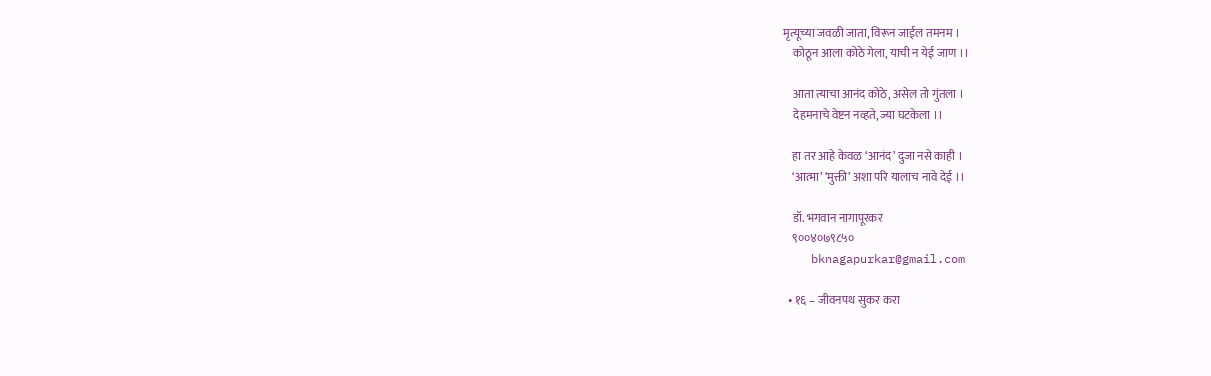मृत्यूच्या जवळी जाता, विरून जाईल तमनम ।
    कोठून आला कोठे गेला, याची न येई जाण ।।

    आता त्याचा आनंद कोठे, असेल तो गुंतला ।
    देहमनाचे वेष्टन नव्हते, ज्या घटकेला ।।

    हा तर आहे केवळ ‘आनंद’ दुजा नसे काही ।
    ‘आत्मा’ ‘मुक्ती’ अशा परि यालाच नावे देई ।।

    डॉ. भगवान नागापूरकर
    ९००४०७९८५०
    bknagapurkar@gmail.com

  • १६ – जीवनपथ सुकर करा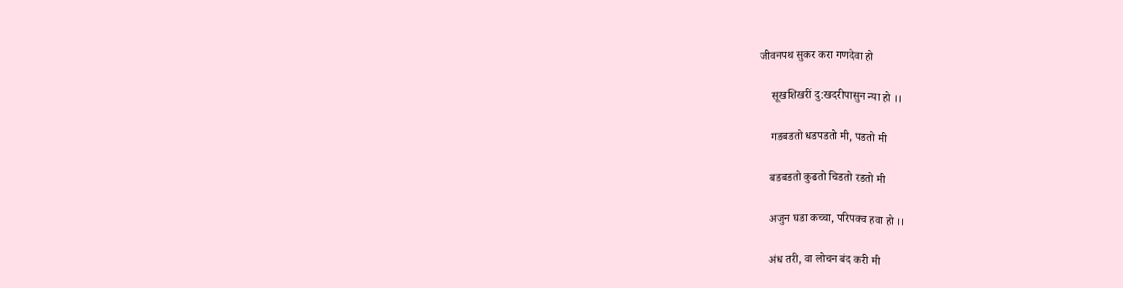जीवनपथ सुकर करा गणदेवा हो

    सूखशिखरीं दु:खदरीपासुन न्या हो ।।

    गडबडतो धडपडतो मी, पडतो मी

    बडबडतो कुढतो चिडतो रडतो मी

    अजुन घडा कच्चा, परिपक्व हवा हो ।।

    अंध तरी, वा लोचन बंद करी मी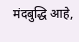मंदबुद्धि आहे,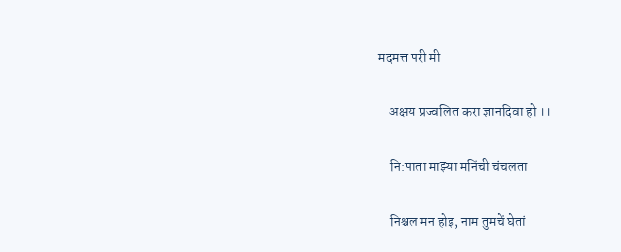मदमत्त परी मी

    अक्षय प्रज्वलित करा ज्ञानदिवा हो ।।

    नि:पाता माझ्या मनिंची चंचलता

    निश्चल मन होइ, नाम तुमचें घेतां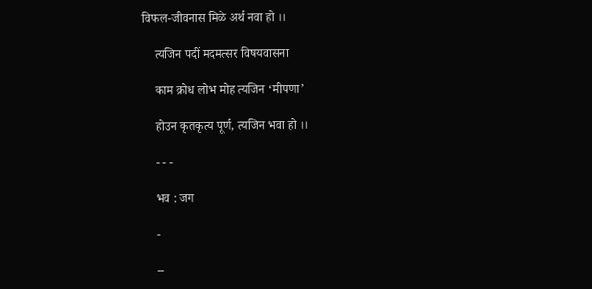विफल-जीवनास मिळे अर्थ नवा हो ।।

    त्यजिन पदीं मदमत्सर विषयवासना

    काम क्रोध लोभ मोह त्यजिन ‘मीपणा’

    होउन कृतकृत्य पूर्ण, त्यजिन भवा हो ।।

    - - -

    भव : जग

    -

    --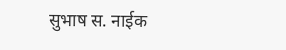सुभाष स. नाईक